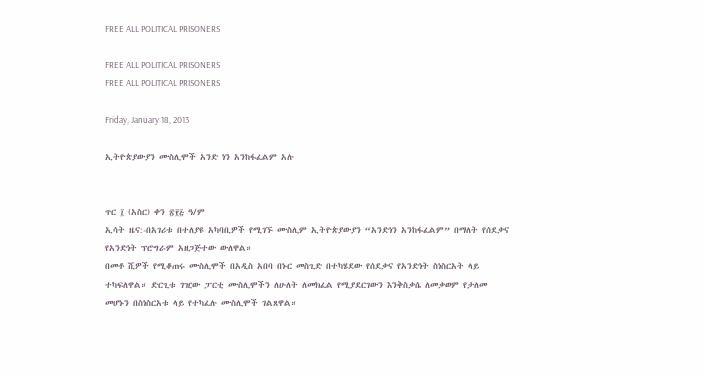FREE ALL POLITICAL PRISONERS

FREE ALL POLITICAL PRISONERS
FREE ALL POLITICAL PRISONERS

Friday, January 18, 2013

ኢትዮጵያውያን ሙስሊሞች አንድ ነን አንከፋፈልም አሉ


ጥር ፲ (አስር) ቀን ፳፻፭ ዓ/ም
ኢሳት ዜና:-በአገሪቱ በተለያዩ አካባቢዎች የሚገኙ ሙስሊም ኢትዮጵያውያን “አንድነን አንከፋፈልም” በማለት የሰደቃና የአንድነት ፕሮግራም አዘጋጅተው ውለዋል።
በመቶ ሺዎች የሚቆጠሩ ሙስሊሞች በአዲስ አበባ በኑር መስጊድ በተካሄደው የሰደቃና የአንድነት ስነስርአት ላይ ተካፍለዋል። ድርጊቱ ገዢው ፓርቲ ሙስሊሞችን ለሁለት ለመክፈል የሚያደርገውን እንቅስቃሴ ለመቃወም የታለመ መሆኑን በስነስርአቱ ላይ የተካፈሉ ሙስሊሞች ገልጸዋል።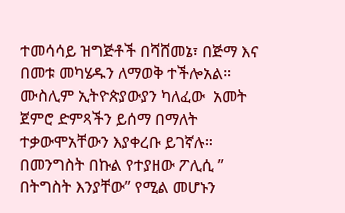ተመሳሳይ ዝግጅቶች በሻሸመኔ፣ በጅማ እና በመቱ መካሄዱን ለማወቅ ተችሎአል።
ሙስሊም ኢትዮጵያውያን ካለፈው  አመት ጀምሮ ድምጻችን ይሰማ በማለት ተቃውሞአቸውን እያቀረቡ ይገኛሉ።
በመንግስት በኩል የተያዘው ፖሊሲ ” በትግስት እንያቸው” የሚል መሆኑን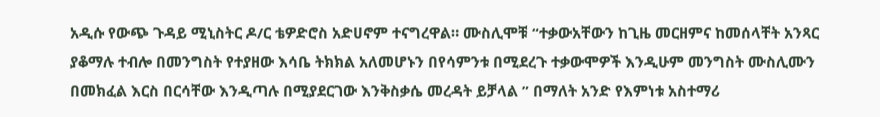አዲሱ የውጭ ጉዳይ ሚኒስትር ዶ/ር ቴዎድሮስ አድሀኖም ተናግረዋል። ሙስሊሞቹ “ተቃውአቸውን ከጊዜ መርዘምና ከመሰላቸት አንጻር ያቆማሉ ተብሎ በመንግስት የተያዘው እሳቤ ትክክል አለመሆኑን በየሳምንቱ በሚደረጉ ተቃውሞዎች እንዲሁም መንግስት ሙስሊሙን በመክፈል እርስ በርሳቸው እንዲጣሉ በሚያደርገው እንቅስቃሴ መረዳት ይቻላል ” በማለት አንድ የእምነቱ አስተማሪ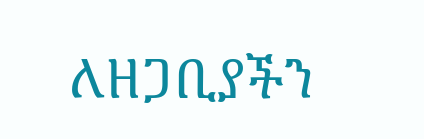ለዘጋቢያችን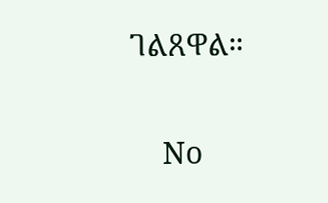ገልጸዋል።

    No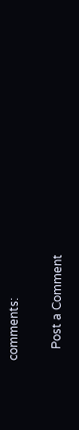comments:

    Post a Comment